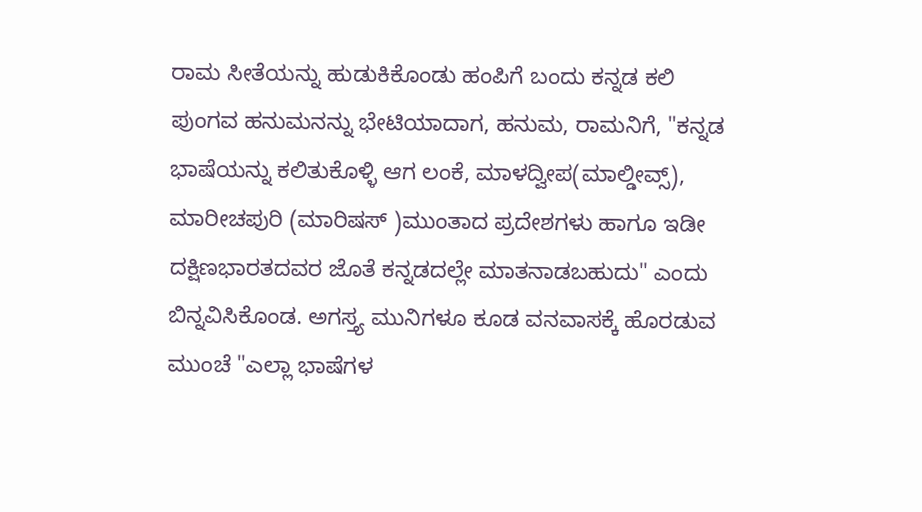ರಾಮ ಸೀತೆಯನ್ನು ಹುಡುಕಿಕೊಂಡು ಹಂಪಿಗೆ ಬಂದು ಕನ್ನಡ ಕಲಿ ಪುಂಗವ ಹನುಮನನ್ನು ಭೇಟಿಯಾದಾಗ, ಹನುಮ, ರಾಮನಿಗೆ, "ಕನ್ನಡ ಭಾಷೆಯನ್ನು ಕಲಿತುಕೊಳ್ಳಿ ಆಗ ಲಂಕೆ, ಮಾಳದ್ವೀಪ(ಮಾಲ್ಡೀವ್ಸ್), ಮಾರೀಚಪುರಿ (ಮಾರಿಷಸ್ )ಮುಂತಾದ ಪ್ರದೇಶಗಳು ಹಾಗೂ ಇಡೀ ದಕ್ಷಿಣಭಾರತದವರ ಜೊತೆ ಕನ್ನಡದಲ್ಲೇ ಮಾತನಾಡಬಹುದು" ಎಂದು ಬಿನ್ನವಿಸಿಕೊಂಡ. ಅಗಸ್ತ್ಯ ಮುನಿಗಳೂ ಕೂಡ ವನವಾಸಕ್ಕೆ ಹೊರಡುವ ಮುಂಚೆ "ಎಲ್ಲಾ ಭಾಷೆಗಳ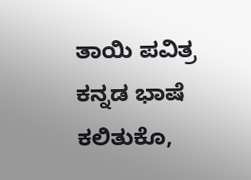ತಾಯಿ ಪವಿತ್ರ ಕನ್ನಡ ಭಾಷೆ ಕಲಿತುಕೊ,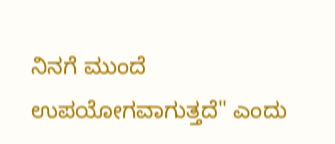ನಿನಗೆ ಮುಂದೆ ಉಪಯೋಗವಾಗುತ್ತದೆ" ಎಂದು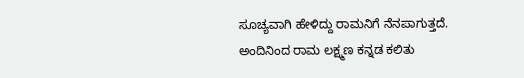ಸೂಚ್ಯವಾಗಿ ಹೇಳಿದ್ದು ರಾಮನಿಗೆ ನೆನಪಾಗುತ್ತದೆ. ಅಂದಿನಿಂದ ರಾಮ ಲಕ್ಷ್ಮಣ ಕನ್ನಡ ಕಲಿತು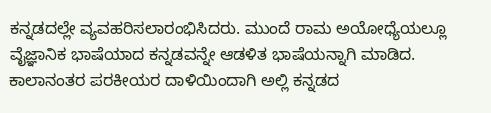ಕನ್ನಡದಲ್ಲೇ ವ್ಯವಹರಿಸಲಾರಂಭಿಸಿದರು. ಮುಂದೆ ರಾಮ ಅಯೋಧ್ಯೆಯಲ್ಲೂ ವೈಜ್ಞಾನಿಕ ಭಾಷೆಯಾದ ಕನ್ನಡವನ್ನೇ ಆಡಳಿತ ಭಾಷೆಯನ್ನಾಗಿ ಮಾಡಿದ. ಕಾಲಾನಂತರ ಪರಕೀಯರ ದಾಳಿಯಿಂದಾಗಿ ಅಲ್ಲಿ ಕನ್ನಡದ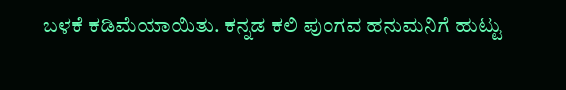ಬಳಕೆ ಕಡಿಮೆಯಾಯಿತು. ಕನ್ನಡ ಕಲಿ ಪುಂಗವ ಹನುಮನಿಗೆ ಹುಟ್ಟು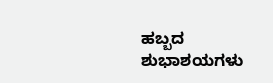ಹಬ್ಬದ ಶುಭಾಶಯಗಳು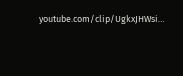youtube.com/clip/UgkxJHWsi…